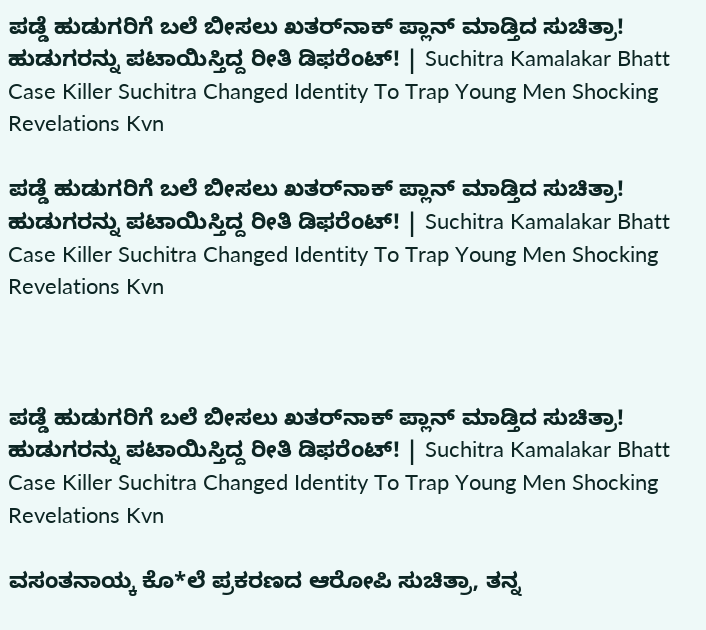ಪಡ್ಡೆ ಹುಡುಗರಿಗೆ ಬಲೆ ಬೀಸಲು ಖತರ್‌ನಾಕ್ ಪ್ಲಾನ್ ಮಾಡ್ತಿದ ಸುಚಿತ್ರಾ! ಹುಡುಗರನ್ನು ಪಟಾಯಿಸ್ತಿದ್ದ ರೀತಿ ಡಿಫರೆಂಟ್! | Suchitra Kamalakar Bhatt Case Killer Suchitra Changed Identity To Trap Young Men Shocking Revelations Kvn

ಪಡ್ಡೆ ಹುಡುಗರಿಗೆ ಬಲೆ ಬೀಸಲು ಖತರ್‌ನಾಕ್ ಪ್ಲಾನ್ ಮಾಡ್ತಿದ ಸುಚಿತ್ರಾ! ಹುಡುಗರನ್ನು ಪಟಾಯಿಸ್ತಿದ್ದ ರೀತಿ ಡಿಫರೆಂಟ್! | Suchitra Kamalakar Bhatt Case Killer Suchitra Changed Identity To Trap Young Men Shocking Revelations Kvn



ಪಡ್ಡೆ ಹುಡುಗರಿಗೆ ಬಲೆ ಬೀಸಲು ಖತರ್‌ನಾಕ್ ಪ್ಲಾನ್ ಮಾಡ್ತಿದ ಸುಚಿತ್ರಾ! ಹುಡುಗರನ್ನು ಪಟಾಯಿಸ್ತಿದ್ದ ರೀತಿ ಡಿಫರೆಂಟ್! | Suchitra Kamalakar Bhatt Case Killer Suchitra Changed Identity To Trap Young Men Shocking Revelations Kvn

ವಸಂತನಾಯ್ಕ ಕೊ*ಲೆ ಪ್ರಕರಣದ ಆರೋಪಿ ಸುಚಿತ್ರಾ, ತನ್ನ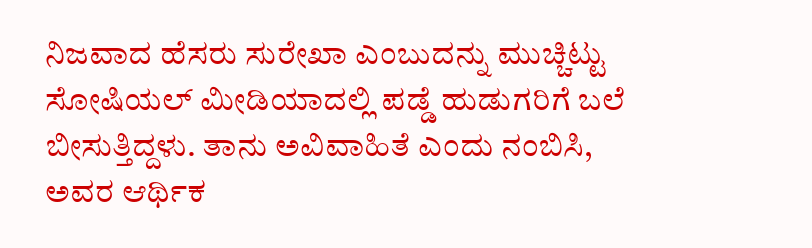ನಿಜವಾದ ಹೆಸರು ಸುರೇಖಾ ಎಂಬುದನ್ನು ಮುಚ್ಚಿಟ್ಟು ಸೋಷಿಯಲ್ ಮೀಡಿಯಾದಲ್ಲಿ ಪಡ್ಡೆ ಹುಡುಗರಿಗೆ ಬಲೆ ಬೀಸುತ್ತಿದ್ದಳು. ತಾನು ಅವಿವಾಹಿತೆ ಎಂದು ನಂಬಿಸಿ, ಅವರ ಆರ್ಥಿಕ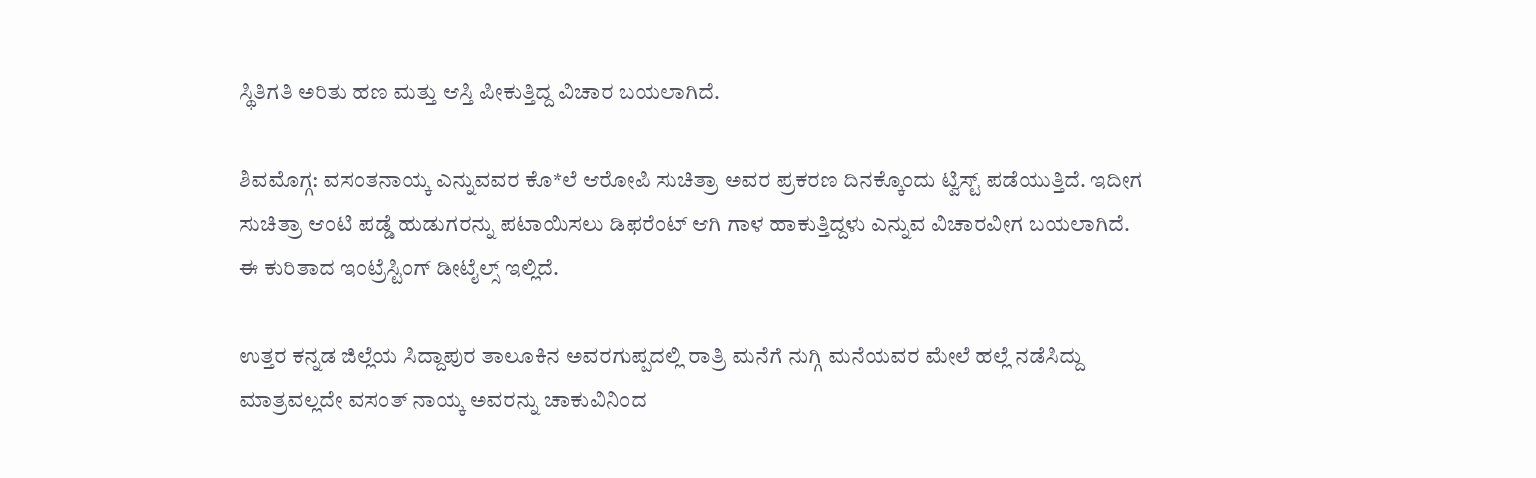ಸ್ಥಿತಿಗತಿ ಅರಿತು ಹಣ ಮತ್ತು ಆಸ್ತಿ ಪೀಕುತ್ತಿದ್ದ ವಿಚಾರ ಬಯಲಾಗಿದೆ.

ಶಿವಮೊಗ್ಗ: ವಸಂತನಾಯ್ಕ ಎನ್ನುವವರ ಕೊ*ಲೆ ಆರೋಪಿ ಸುಚಿತ್ರಾ ಅವರ ಪ್ರಕರಣ ದಿನಕ್ಕೊಂದು ಟ್ವಿಸ್ಟ್ ಪಡೆಯುತ್ತಿದೆ. ಇದೀಗ ಸುಚಿತ್ರಾ ಆಂಟಿ ಪಡ್ಡೆ ಹುಡುಗರನ್ನು ಪಟಾಯಿಸಲು ಡಿಫರೆಂಟ್ ಆಗಿ ಗಾಳ ಹಾಕುತ್ತಿದ್ದಳು ಎನ್ನುವ ವಿಚಾರವೀಗ ಬಯಲಾಗಿದೆ. ಈ ಕುರಿತಾದ ಇಂಟ್ರೆಸ್ಟಿಂಗ್ ಡೀಟೈಲ್ಸ್ ಇಲ್ಲಿದೆ.

ಉತ್ತರ ಕನ್ನಡ ಜಿಲ್ಲೆಯ ಸಿದ್ದಾಪುರ ತಾಲೂಕಿನ ಅವರಗುಪ್ಪದಲ್ಲಿ ರಾತ್ರಿ ಮನೆಗೆ ನುಗ್ಗಿ ಮನೆಯವರ ಮೇಲೆ ಹಲ್ಲೆ ನಡೆಸಿದ್ದು ಮಾತ್ರವಲ್ಲದೇ ವಸಂತ್ ನಾಯ್ಕ ಅವರನ್ನು ಚಾಕುವಿನಿಂದ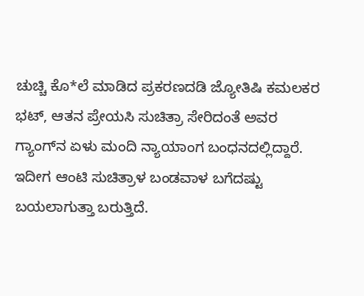ಚುಚ್ಚಿ ಕೊ*ಲೆ ಮಾಡಿದ ಪ್ರಕರಣದಡಿ ಜ್ಯೋತಿಷಿ ಕಮಲಕರ ಭಟ್, ಆತನ ಪ್ರೇಯಸಿ ಸುಚಿತ್ರಾ ಸೇರಿದಂತೆ ಅವರ ಗ್ಯಾಂಗ್‌ನ ಏಳು ಮಂದಿ ನ್ಯಾಯಾಂಗ ಬಂಧನದಲ್ಲಿದ್ದಾರೆ. ಇದೀಗ ಆಂಟಿ ಸುಚಿತ್ರಾಳ ಬಂಡವಾಳ ಬಗೆದಷ್ಟು ಬಯಲಾಗುತ್ತಾ ಬರುತ್ತಿದೆ.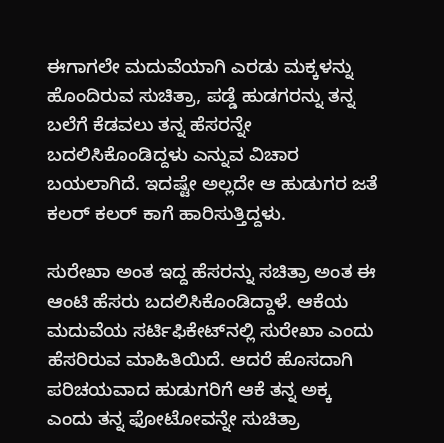ಈಗಾಗಲೇ ಮದುವೆಯಾಗಿ ಎರಡು ಮಕ್ಕಳನ್ನು ಹೊಂದಿರುವ ಸುಚಿತ್ರಾ, ಪಡ್ಡೆ ಹುಡಗರನ್ನು ತನ್ನ ಬಲೆಗೆ ಕೆಡವಲು ತನ್ನ ಹೆಸರನ್ನೇ ಬದಲಿಸಿಕೊಂಡಿದ್ದಳು ಎನ್ನುವ ವಿಚಾರ ಬಯಲಾಗಿದೆ. ಇದಷ್ಟೇ ಅಲ್ಲದೇ ಆ ಹುಡುಗರ ಜತೆ ಕಲರ್ ಕಲರ್ ಕಾಗೆ ಹಾರಿಸುತ್ತಿದ್ದಳು.

ಸುರೇಖಾ ಅಂತ ಇದ್ದ ಹೆಸರನ್ನು ಸಚಿತ್ರಾ ಅಂತ ಈ ಆಂಟಿ ಹೆಸರು ಬದಲಿಸಿಕೊಂಡಿದ್ದಾಳೆ. ಆಕೆಯ ಮದುವೆಯ ಸರ್ಟಿಫಿಕೇಟ್‌ನಲ್ಲಿ ಸುರೇಖಾ ಎಂದು ಹೆಸರಿರುವ ಮಾಹಿತಿಯಿದೆ. ಆದರೆ ಹೊಸದಾಗಿ ಪರಿಚಯವಾದ ಹುಡುಗರಿಗೆ ಆಕೆ ತನ್ನ ಅಕ್ಕ ಎಂದು ತನ್ನ ಫೋಟೋವನ್ನೇ ಸುಚಿತ್ರಾ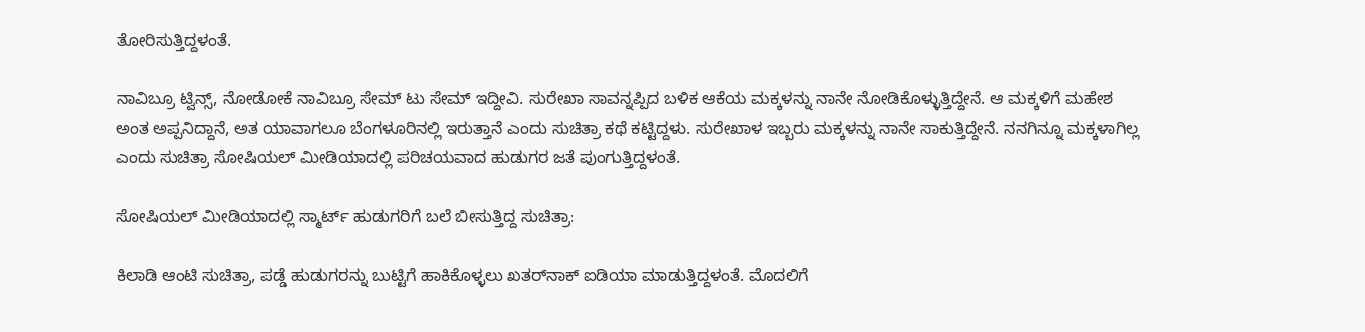ತೋರಿಸುತ್ತಿದ್ದಳಂತೆ.

ನಾವಿಬ್ರೂ ಟ್ವಿನ್ಸ್, ನೋಡೋಕೆ ನಾವಿಬ್ರೂ ಸೇಮ್‌ ಟು ಸೇಮ್ ಇದ್ದೀವಿ. ಸುರೇಖಾ ಸಾವನ್ನಪ್ಪಿದ ಬಳಿಕ ಆಕೆಯ ಮಕ್ಕಳನ್ನು ನಾನೇ ನೋಡಿಕೊಳ್ಳುತ್ತಿದ್ದೇನೆ. ಆ ಮಕ್ಕಳಿಗೆ ಮಹೇಶ ಅಂತ ಅಪ್ಪನಿದ್ದಾನೆ, ಅತ ಯಾವಾಗಲೂ ಬೆಂಗಳೂರಿನಲ್ಲಿ ಇರುತ್ತಾನೆ ಎಂದು ಸುಚಿತ್ರಾ ಕಥೆ ಕಟ್ಟಿದ್ದಳು. ಸುರೇಖಾಳ ಇಬ್ಬರು ಮಕ್ಕಳನ್ನು ನಾನೇ ಸಾಕುತ್ತಿದ್ದೇನೆ. ನನಗಿನ್ನೂ ಮಕ್ಕಳಾಗಿಲ್ಲ ಎಂದು ಸುಚಿತ್ರಾ ಸೋಷಿಯಲ್ ಮೀಡಿಯಾದಲ್ಲಿ ಪರಿಚಯವಾದ ಹುಡುಗರ ಜತೆ ಪುಂಗುತ್ತಿದ್ದಳಂತೆ.

ಸೋಷಿಯಲ್ ಮೀಡಿಯಾದಲ್ಲಿ ಸ್ಮಾರ್ಟ್ ಹುಡುಗರಿಗೆ ಬಲೆ ಬೀಸುತ್ತಿದ್ದ ಸುಚಿತ್ರಾ:

ಕಿಲಾಡಿ ಆಂಟಿ ಸುಚಿತ್ರಾ, ಪಡ್ಡೆ ಹುಡುಗರನ್ನು ಬುಟ್ಟಿಗೆ ಹಾಕಿಕೊಳ್ಳಲು ಖತರ್‌ನಾಕ್ ಐಡಿಯಾ ಮಾಡುತ್ತಿದ್ದಳಂತೆ. ಮೊದಲಿಗೆ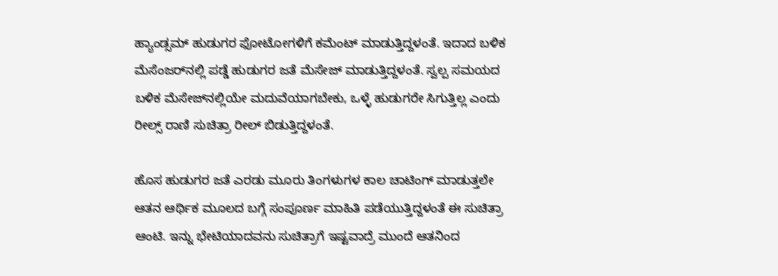ಹ್ಯಾಂಡ್ಸಮ್‌ ಹುಡುಗರ ಫೋಟೋಗಳಿಗೆ ಕಮೆಂಟ್ ಮಾಡುತ್ತಿದ್ದಳಂತೆ. ಇದಾದ ಬಳಿಕ ಮೆಸೆಂಜರ್‌ನಲ್ಲಿ ಪಡ್ಡೆ ಹುಡುಗರ ಜತೆ ಮೆಸೇಜ್ ಮಾಡುತ್ತಿದ್ದಳಂತೆ. ಸ್ವಲ್ಪ ಸಮಯದ ಬಳಿಕ ಮೆಸೇಜ್‌ನಲ್ಲಿಯೇ ಮದುವೆಯಾಗಬೇಕು, ಒಳ್ಳೆ ಹುಡುಗರೇ ಸಿಗುತ್ತಿಲ್ಲ ಎಂದು ರೀಲ್ಸ್ ರಾಣಿ ಸುಚಿತ್ರಾ ರೀಲ್ ಬಿಡುತ್ತಿದ್ದಳಂತೆ.

ಹೊಸ ಹುಡುಗರ ಜತೆ ಎರಡು ಮೂರು ತಿಂಗಳುಗಳ ಕಾಲ ಚಾಟಿಂಗ್ ಮಾಡುತ್ತಲೇ ಆತನ ಆರ್ಥಿಕ ಮೂಲದ ಬಗ್ಗೆ ಸಂಪೂರ್ಣ ಮಾಹಿತಿ ಪಡೆಯುತ್ತಿದ್ದಳಂತೆ ಈ ಸುಚಿತ್ರಾ ಆಂಟಿ. ಇನ್ನು ಭೇಟಿಯಾದವನು ಸುಚಿತ್ರಾಗೆ ಇಷ್ಟವಾದ್ರೆ ಮುಂದೆ ಆತನಿಂದ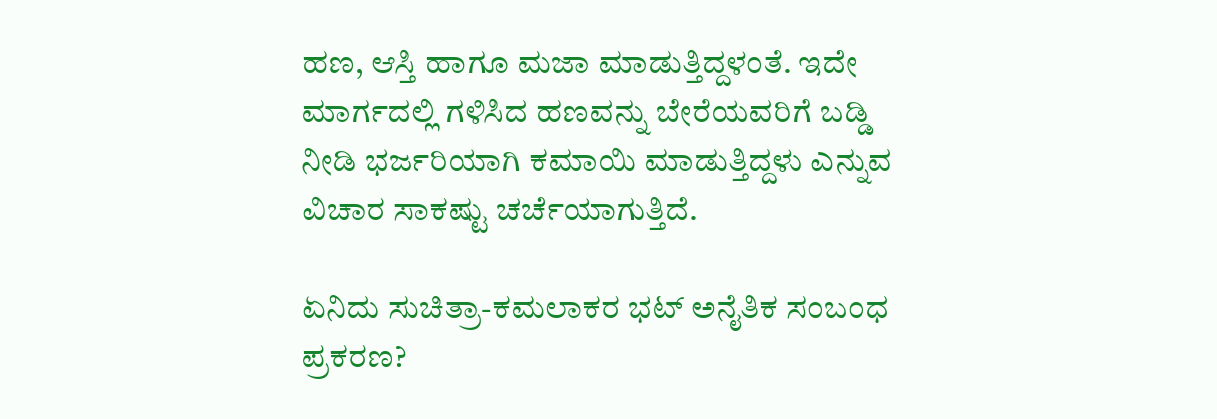ಹಣ, ಆಸ್ತಿ ಹಾಗೂ ಮಜಾ ಮಾಡುತ್ತಿದ್ದಳಂತೆ. ಇದೇ ಮಾರ್ಗದಲ್ಲಿ ಗಳಿಸಿದ ಹಣವನ್ನು ಬೇರೆಯವರಿಗೆ ಬಡ್ಡಿ ನೀಡಿ ಭರ್ಜರಿಯಾಗಿ ಕಮಾಯಿ ಮಾಡುತ್ತಿದ್ದಳು ಎನ್ನುವ ವಿಚಾರ ಸಾಕಷ್ಟು ಚರ್ಚೆಯಾಗುತ್ತಿದೆ.

ಏನಿದು ಸುಚಿತ್ರಾ-ಕಮಲಾಕರ ಭಟ್ ಅನೈತಿಕ ಸಂಬಂಧ ಪ್ರಕರಣ?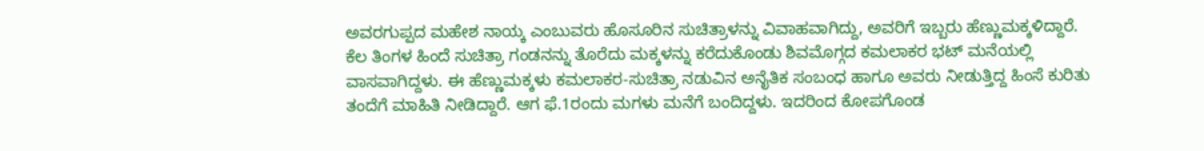ಅವರಗುಪ್ಪದ ಮಹೇಶ ನಾಯ್ಕ ಎಂಬುವರು ಹೊಸೂರಿನ ಸುಚಿತ್ರಾಳನ್ನು ವಿವಾಹವಾಗಿದ್ದು, ಅವರಿಗೆ ಇಬ್ಬರು ಹೆಣ್ಣುಮಕ್ಕಳಿದ್ದಾರೆ. ಕೆಲ ತಿಂಗಳ ಹಿಂದೆ ಸುಚಿತ್ರಾ ಗಂಡನನ್ನು ತೊರೆದು ಮಕ್ಕಳನ್ನು ಕರೆದುಕೊಂಡು ಶಿವಮೊಗ್ಗದ ಕಮಲಾಕರ ಭಟ್‌ ಮನೆಯಲ್ಲಿ ವಾಸವಾಗಿದ್ದಳು. ಈ ಹೆಣ್ಣುಮಕ್ಕಳು ಕಮಲಾಕರ-ಸುಚಿತ್ರಾ ನಡುವಿನ ಅನೈತಿಕ ಸಂಬಂಧ ಹಾಗೂ ಅವರು ನೀಡುತ್ತಿದ್ದ ಹಿಂಸೆ ಕುರಿತು ತಂದೆಗೆ ಮಾಹಿತಿ ನೀಡಿದ್ದಾರೆ. ಆಗ ಫೆ.1ರಂದು ಮಗಳು ಮನೆಗೆ ಬಂದಿದ್ದಳು. ಇದರಿಂದ ಕೋಪಗೊಂಡ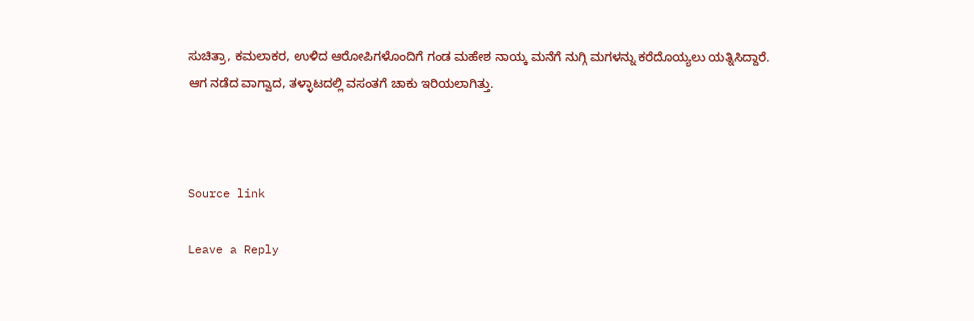ಸುಚಿತ್ರಾ, ಕಮಲಾಕರ, ಉಳಿದ ಆರೋಪಿಗಳೊಂದಿಗೆ ಗಂಡ ಮಹೇಶ ನಾಯ್ಕ ಮನೆಗೆ ನುಗ್ಗಿ ಮಗಳನ್ನು ಕರೆದೊಯ್ಯಲು ಯತ್ನಿಸಿದ್ದಾರೆ. ಆಗ ನಡೆದ ವಾಗ್ವಾದ, ತಳ್ಳಾಟದಲ್ಲಿ ವಸಂತಗೆ ಚಾಕು ಇರಿಯಲಾಗಿತ್ತು.



Source link

Leave a Reply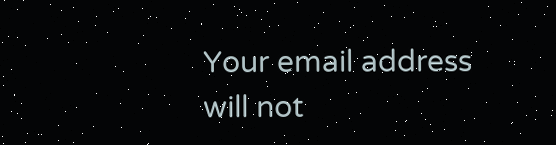Your email address will not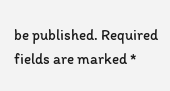be published. Required fields are marked *